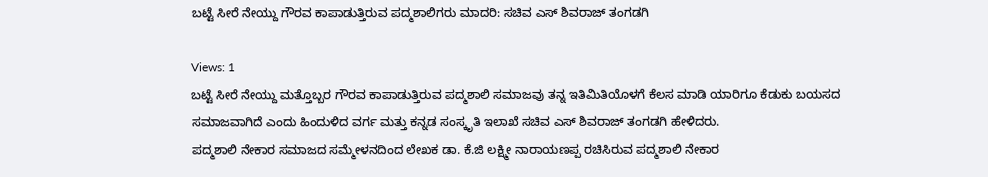ಬಟ್ಟೆ ಸೀರೆ ನೇಯ್ದು ಗೌರವ ಕಾಪಾಡುತ್ತಿರುವ ಪದ್ಮಶಾಲಿಗರು ಮಾದರಿ: ಸಚಿವ ಎಸ್ ಶಿವರಾಜ್ ತಂಗಡಗಿ

Views: 1
ಬಟ್ಟೆ ಸೀರೆ ನೇಯ್ದು ಮತ್ತೊಬ್ಬರ ಗೌರವ ಕಾಪಾಡುತ್ತಿರುವ ಪದ್ಮಶಾಲಿ ಸಮಾಜವು ತನ್ನ ಇತಿಮಿತಿಯೊಳಗೆ ಕೆಲಸ ಮಾಡಿ ಯಾರಿಗೂ ಕೆಡುಕು ಬಯಸದ ಸಮಾಜವಾಗಿದೆ ಎಂದು ಹಿಂದುಳಿದ ವರ್ಗ ಮತ್ತು ಕನ್ನಡ ಸಂಸ್ಕೃತಿ ಇಲಾಖೆ ಸಚಿವ ಎಸ್ ಶಿವರಾಜ್ ತಂಗಡಗಿ ಹೇಳಿದರು.
ಪದ್ಮಶಾಲಿ ನೇಕಾರ ಸಮಾಜದ ಸಮ್ಮೇಳನದಿಂದ ಲೇಖಕ ಡಾ. ಕೆ.ಜಿ ಲಕ್ಷ್ಮೀ ನಾರಾಯಣಪ್ಪ ರಚಿಸಿರುವ ಪದ್ಮಶಾಲಿ ನೇಕಾರ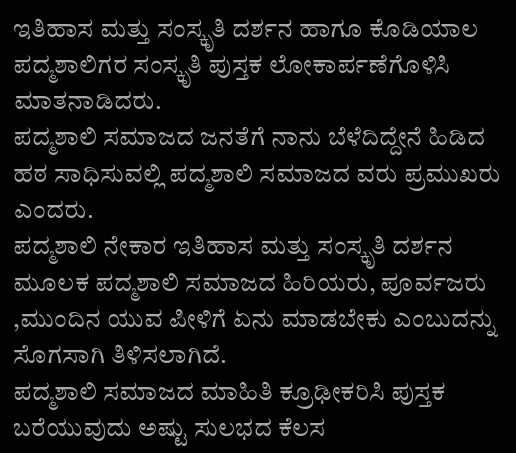ಇತಿಹಾಸ ಮತ್ತು ಸಂಸ್ಕೃತಿ ದರ್ಶನ ಹಾಗೂ ಕೊಡಿಯಾಲ ಪದ್ಮಶಾಲಿಗರ ಸಂಸ್ಕೃತಿ ಪುಸ್ತಕ ಲೋಕಾರ್ಪಣೆಗೊಳಿಸಿ ಮಾತನಾಡಿದರು.
ಪದ್ಮಶಾಲಿ ಸಮಾಜದ ಜನತೆಗೆ ನಾನು ಬೆಳೆದಿದ್ದೇನೆ ಹಿಡಿದ ಹಠ ಸಾಧಿಸುವಲ್ಲಿ ಪದ್ಮಶಾಲಿ ಸಮಾಜದ ವರು ಪ್ರಮುಖರು ಎಂದರು.
ಪದ್ಮಶಾಲಿ ನೇಕಾರ ಇತಿಹಾಸ ಮತ್ತು ಸಂಸ್ಕೃತಿ ದರ್ಶನ ಮೂಲಕ ಪದ್ಮಶಾಲಿ ಸಮಾಜದ ಹಿರಿಯರು, ಪೂರ್ವಜರು ,ಮುಂದಿನ ಯುವ ಪೀಳಿಗೆ ಏನು ಮಾಡಬೇಕು ಎಂಬುದನ್ನು ಸೊಗಸಾಗಿ ತಿಳಿಸಲಾಗಿದೆ.
ಪದ್ಮಶಾಲಿ ಸಮಾಜದ ಮಾಹಿತಿ ಕ್ರೂಢೀಕರಿಸಿ ಪುಸ್ತಕ ಬರೆಯುವುದು ಅಷ್ಟು ಸುಲಭದ ಕೆಲಸ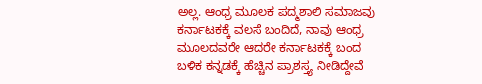ಅಲ್ಲ. ಆಂಧ್ರ ಮೂಲಕ ಪದ್ಮಶಾಲಿ ಸಮಾಜವು ಕರ್ನಾಟಕಕ್ಕೆ ವಲಸೆ ಬಂದಿದೆ, ನಾವು ಆಂಧ್ರ ಮೂಲದವರೇ ಆದರೇ ಕರ್ನಾಟಕಕ್ಕೆ ಬಂದ ಬಳಿಕ ಕನ್ನಡಕ್ಕೆ ಹೆಚ್ಚಿನ ಪ್ರಾಶಸ್ತ್ಯ ನೀಡಿದ್ದೇವೆ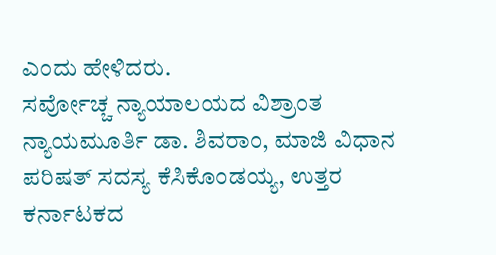ಎಂದು ಹೇಳಿದರು.
ಸರ್ವೋಚ್ಚ ನ್ಯಾಯಾಲಯದ ವಿಶ್ರಾಂತ ನ್ಯಾಯಮೂರ್ತಿ ಡಾ. ಶಿವರಾಂ, ಮಾಜಿ ವಿಧಾನ ಪರಿಷತ್ ಸದಸ್ಯ ಕೆಸಿಕೊಂಡಯ್ಯ, ಉತ್ತರ ಕರ್ನಾಟಕದ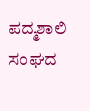ಪದ್ಮಶಾಲಿ ಸಂಘದ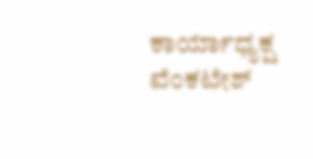ಕಾರ್ಯಾಧ್ಯಕ್ಷ ವೆಂಕಟೇಶ್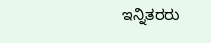ಇನ್ನಿತರರು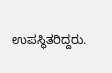ಉಪಸ್ಥಿತರಿದ್ದರು.